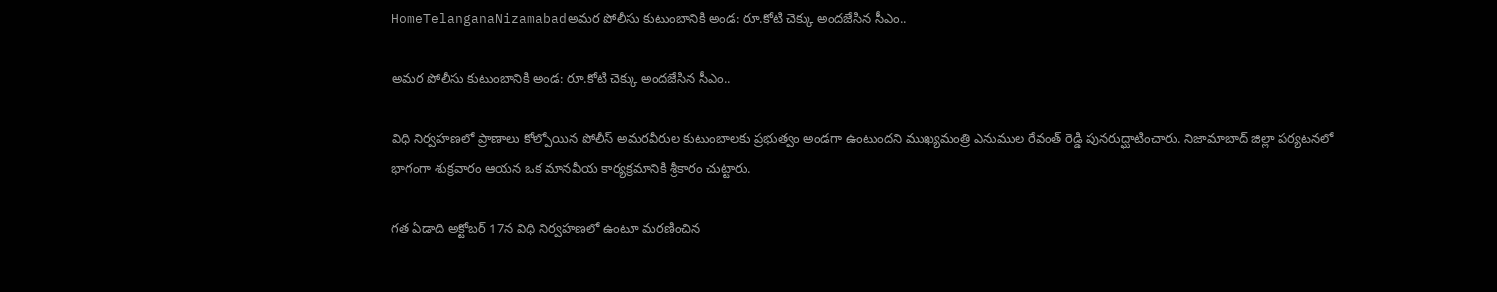HomeTelanganaNizamabadఅమర పోలీసు కుటుంబానికి అండ: రూ.కోటి చెక్కు అందజేసిన సీఎం..

అమర పోలీసు కుటుంబానికి అండ: రూ.కోటి చెక్కు అందజేసిన సీఎం..

విధి నిర్వహణలో ప్రాణాలు కోల్పోయిన పోలీస్ అమరవీరుల కుటుంబాలకు ప్రభుత్వం అండగా ఉంటుందని ముఖ్యమంత్రి ఎనుముల రేవంత్ రెడ్డి పునరుద్ఘాటించారు. నిజామాబాద్ జిల్లా పర్యటనలో భాగంగా శుక్రవారం ఆయన ఒక మానవీయ కార్యక్రమానికి శ్రీకారం చుట్టారు.

గత ఏడాది అక్టోబర్ 17న విధి నిర్వహణలో ఉంటూ మరణించిన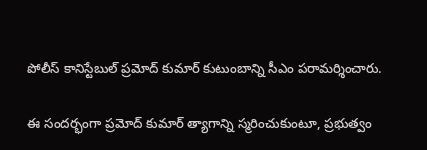పోలీస్ కానిస్టేబుల్ ప్రమోద్ కుమార్ కుటుంబాన్ని సీఎం పరామర్శించారు.

ఈ సందర్భంగా ప్రమోద్ కుమార్ త్యాగాన్ని స్మరించుకుంటూ, ప్రభుత్వం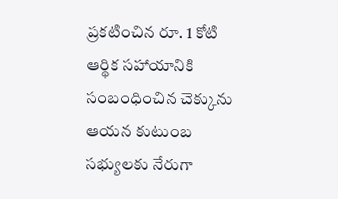ప్రకటించిన రూ. 1 కోటి ఆర్థిక సహాయానికి సంబంధించిన చెక్కును ఆయన కుటుంబ సభ్యులకు నేరుగా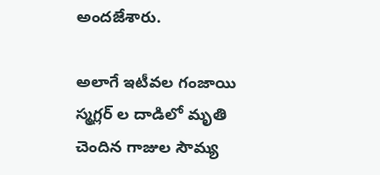అందజేశారు.

అలాగే ఇటీవల గంజాయి స్మగ్లర్ ల దాడిలో మృతి చెందిన గాజుల సౌమ్య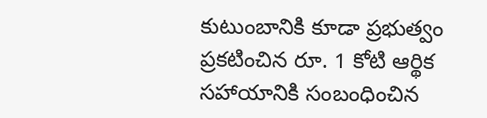కుటుంబానికి కూడా ప్రభుత్వం ప్రకటించిన రూ. 1 కోటి ఆర్థిక సహాయానికి సంబంధించిన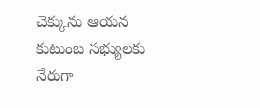చెక్కును ఆయన కుటుంబ సభ్యులకు నేరుగా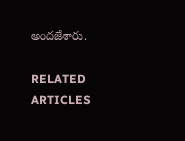అందజేశారు.

RELATED ARTICLES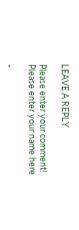LEAVE A REPLY

Please enter your comment!
Please enter your name here

-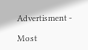Advertisment -

Most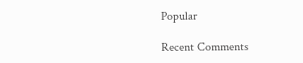Popular

Recent Comments